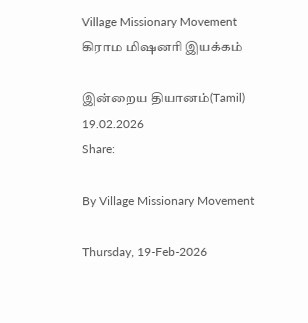Village Missionary Movement         கிராம மிஷனரி இயக்கம்

இன்றைய தியானம்(Tamil) 19.02.2026
Share:

By Village Missionary Movement

Thursday, 19-Feb-2026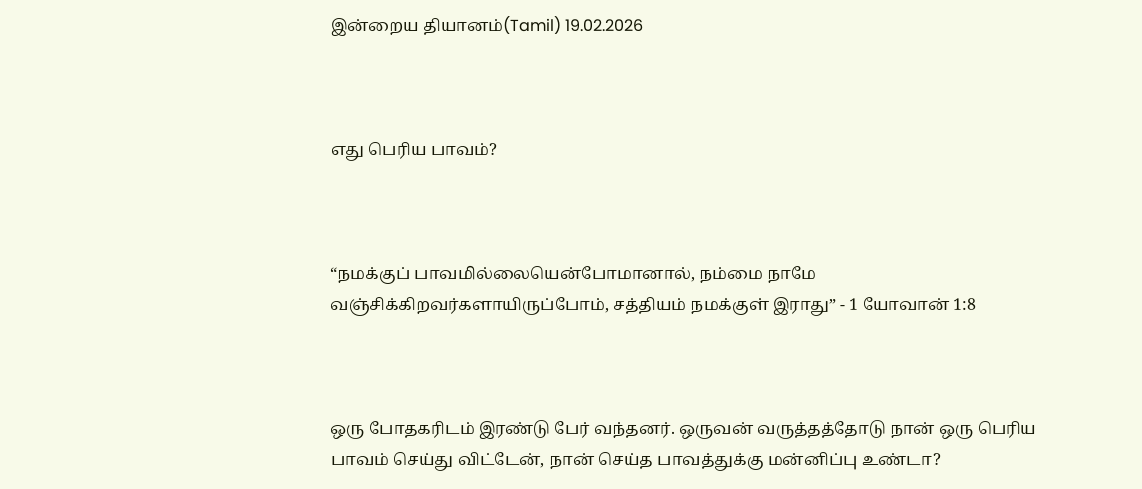இன்றைய தியானம்(Tamil) 19.02.2026



எது பெரிய பாவம்?



“நமக்குப் பாவமில்லையென்போமானால், நம்மை நாமே வஞ்சிக்கிறவர்களாயிருப்போம், சத்தியம் நமக்குள் இராது” - 1 யோவான் 1:8



ஒரு போதகரிடம் இரண்டு பேர் வந்தனர். ஒருவன் வருத்தத்தோடு நான் ஒரு பெரிய பாவம் செய்து விட்டேன், நான் செய்த பாவத்துக்கு மன்னிப்பு உண்டா?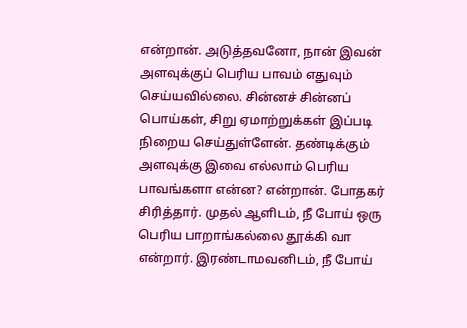என்றான். அடுத்தவனோ, நான் இவன் அளவுக்குப் பெரிய பாவம் எதுவும் செய்யவில்லை. சின்னச் சின்னப் பொய்கள், சிறு ஏமாற்றுக்கள் இப்படி நிறைய செய்துள்ளேன். தண்டிக்கும் அளவுக்கு இவை எல்லாம் பெரிய பாவங்களா என்ன? என்றான். போதகர் சிரித்தார். முதல் ஆளிடம், நீ போய் ஒரு பெரிய பாறாங்கல்லை தூக்கி வா என்றார். இரண்டாமவனிடம், நீ போய்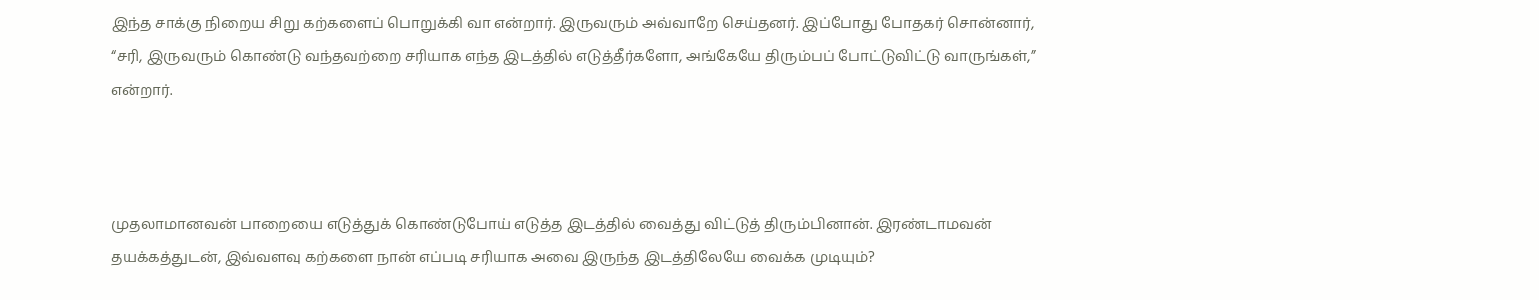இந்த சாக்கு நிறைய சிறு கற்களைப் பொறுக்கி வா என்றார். இருவரும் அவ்வாறே செய்தனர். இப்போது போதகர் சொன்னார், “சரி, இருவரும் கொண்டு வந்தவற்றை சரியாக எந்த இடத்தில் எடுத்தீர்களோ, அங்கேயே திரும்பப் போட்டுவிட்டு வாருங்கள்,” என்றார்.



முதலாமானவன் பாறையை எடுத்துக் கொண்டுபோய் எடுத்த இடத்தில் வைத்து விட்டுத் திரும்பினான். இரண்டாமவன் தயக்கத்துடன், இவ்வளவு கற்களை நான் எப்படி சரியாக அவை இருந்த இடத்திலேயே வைக்க முடியும்?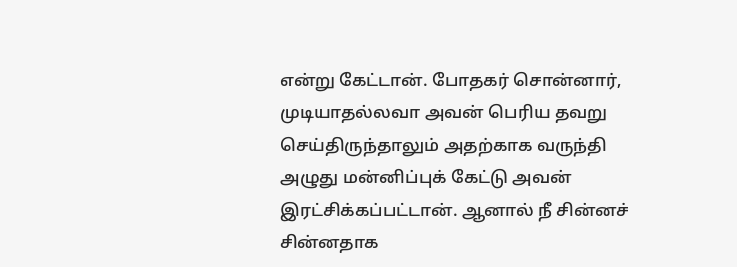என்று கேட்டான். போதகர் சொன்னார், முடியாதல்லவா அவன் பெரிய தவறு செய்திருந்தாலும் அதற்காக வருந்தி அழுது மன்னிப்புக் கேட்டு அவன் இரட்சிக்கப்பட்டான். ஆனால் நீ சின்னச் சின்னதாக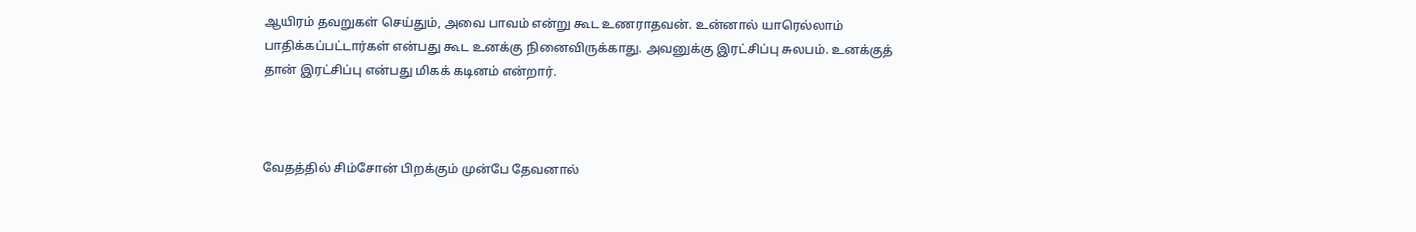ஆயிரம் தவறுகள் செய்தும், அவை பாவம் என்று கூட உணராதவன். உன்னால் யாரெல்லாம் பாதிக்கப்பட்டார்கள் என்பது கூட உனக்கு நினைவிருக்காது. அவனுக்கு இரட்சிப்பு சுலபம். உனக்குத் தான் இரட்சிப்பு என்பது மிகக் கடினம் என்றார்.



வேதத்தில் சிம்சோன் பிறக்கும் முன்பே தேவனால்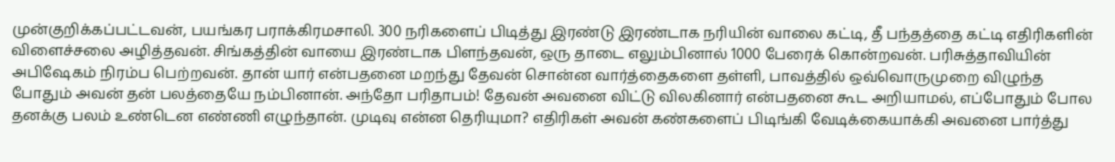முன்குறிக்கப்பட்டவன், பயங்கர பராக்கிரமசாலி. 300 நரிகளைப் பிடித்து இரண்டு இரண்டாக நரியின் வாலை கட்டி, தீ பந்தத்தை கட்டி எதிரிகளின் விளைச்சலை அழித்தவன். சிங்கத்தின் வாயை இரண்டாக பிளந்தவன், ஒரு தாடை எலும்பினால் 1000 பேரைக் கொன்றவன். பரிசுத்தாவியின் அபிஷேகம் நிரம்ப பெற்றவன். தான் யார் என்பதனை மறந்து தேவன் சொன்ன வார்த்தைகளை தள்ளி, பாவத்தில் ஒவ்வொருமுறை விழுந்த போதும் அவன் தன் பலத்தையே நம்பினான். அந்தோ பரிதாபம்! தேவன் அவனை விட்டு விலகினார் என்பதனை கூட அறியாமல், எப்போதும் போல தனக்கு பலம் உண்டென எண்ணி எழுந்தான். முடிவு என்ன தெரியுமா? எதிரிகள் அவன் கண்களைப் பிடிங்கி வேடிக்கையாக்கி அவனை பார்த்து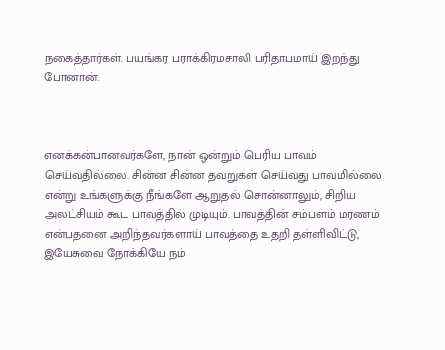நகைத்தார்கள். பயங்கர பராக்கிரமசாலி பரிதாபமாய் இறந்து போனான்.



எனக்கன்பானவர்களே, நான் ஒன்றும் பெரிய பாவம் செய்வதில்லை. சின்ன சின்ன தவறுகள் செய்வது பாவமில்லை என்று உங்களுக்கு நீங்களே ஆறுதல் சொன்னாலும், சிறிய அலட்சியம் கூட பாவத்தில் முடியும். பாவத்தின் சம்பளம் மரணம் என்பதனை அறிந்தவர்களாய் பாவத்தை உதறி தள்ளிவிட்டு, இயேசுவை நோக்கியே நம்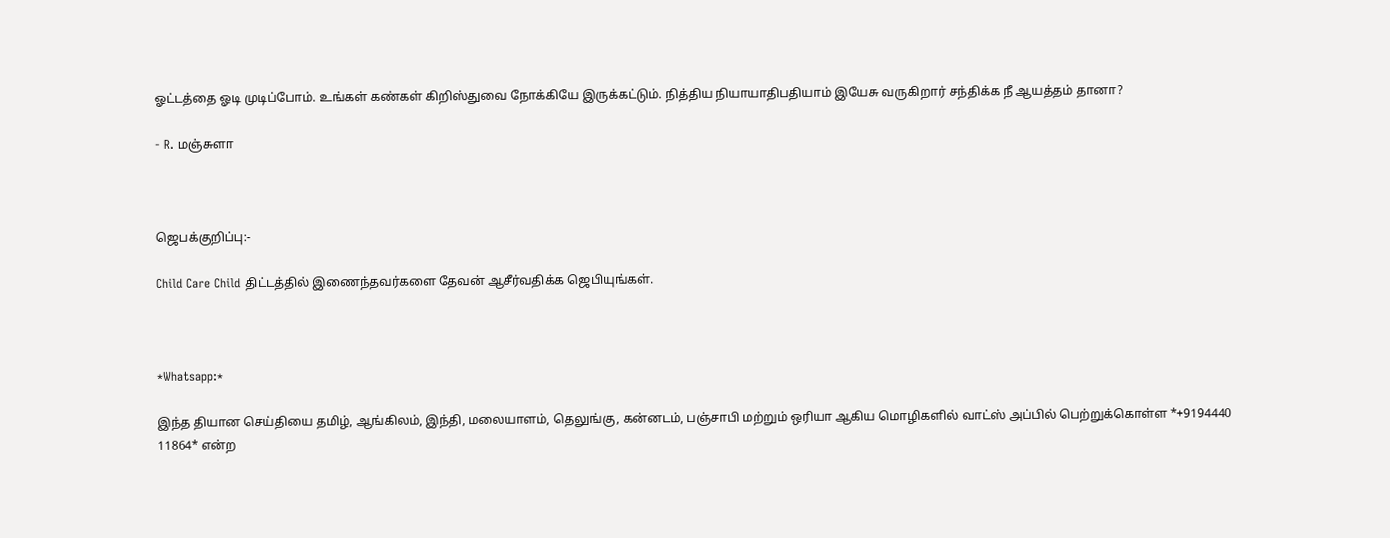ஓட்டத்தை ஓடி முடிப்போம். உங்கள் கண்கள் கிறிஸ்துவை நோக்கியே இருக்கட்டும். நித்திய நியாயாதிபதியாம் இயேசு வருகிறார் சந்திக்க நீ ஆயத்தம் தானா?

- R. மஞ்சுளா



ஜெபக்குறிப்பு:-

Child Care Child திட்டத்தில் இணைந்தவர்களை தேவன் ஆசீர்வதிக்க ஜெபியுங்கள்.



*Whatsapp:*

இந்த தியான செய்தியை தமிழ், ஆங்கிலம், இந்தி, மலையாளம், தெலுங்கு, கன்னடம், பஞ்சாபி மற்றும் ஒரியா ஆகிய மொழிகளில் வாட்ஸ் அப்பில் பெற்றுக்கொள்ள *+9194440 11864* என்ற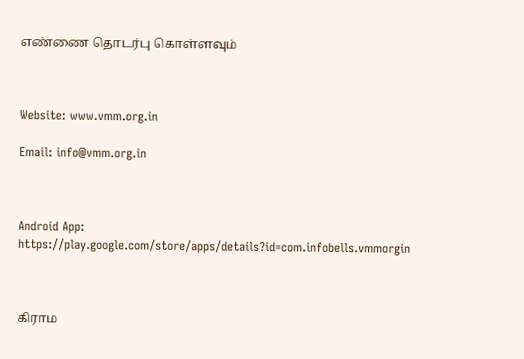எண்ணை தொடர்பு கொள்ளவும்



Website: www.vmm.org.in

Email: info@vmm.org.in



Android App: https://play.google.com/store/apps/details?id=com.infobells.vmmorgin



கிராம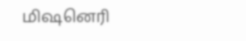மிஷனெரி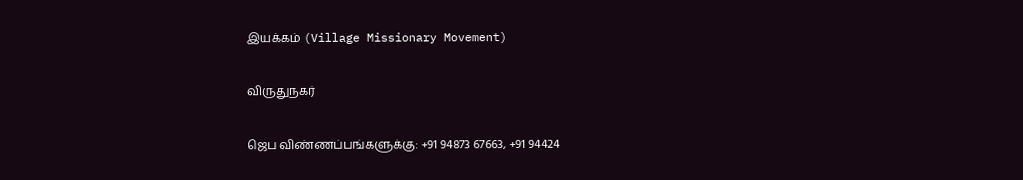இயக்கம் (Village Missionary Movement)

விருதுநகர்

ஜெப விண்ணப்பங்களுக்கு: +91 94873 67663, +91 94424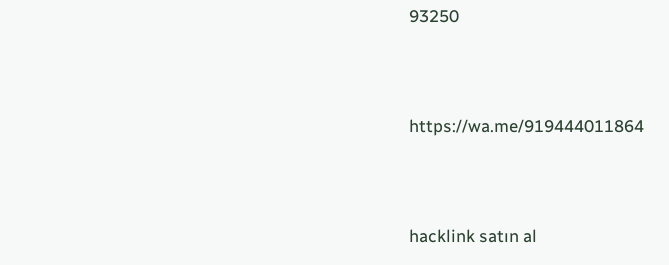93250



https://wa.me/919444011864



hacklink satın al